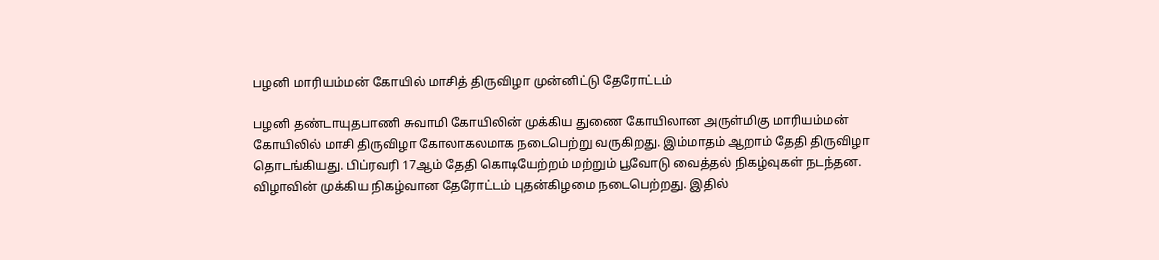பழனி மாரியம்மன் கோயில் மாசித் திருவிழா முன்னிட்டு தேரோட்டம்

பழனி தண்டாயுதபாணி சுவாமி கோயிலின் முக்கிய துணை கோயிலான அருள்மிகு மாரியம்மன் கோயிலில் மாசி திருவிழா கோலாகலமாக நடைபெற்று வருகிறது. இம்மாதம் ஆறாம் தேதி திருவிழா தொடங்கியது. பிப்ரவரி 17ஆம் தேதி கொடியேற்றம் மற்றும் பூவோடு வைத்தல் நிகழ்வுகள் நடந்தன. விழாவின் முக்கிய நிகழ்வான தேரோட்டம் புதன்கிழமை நடைபெற்றது. இதில்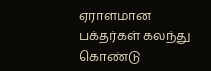ஏராளமான பக்தர்கள் கலந்து கொண்டு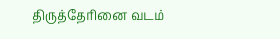திருத்தேரினை வடம்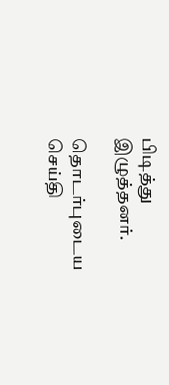பிடித்து இழுத்தனர்.

தொடர்புடைய செய்தி